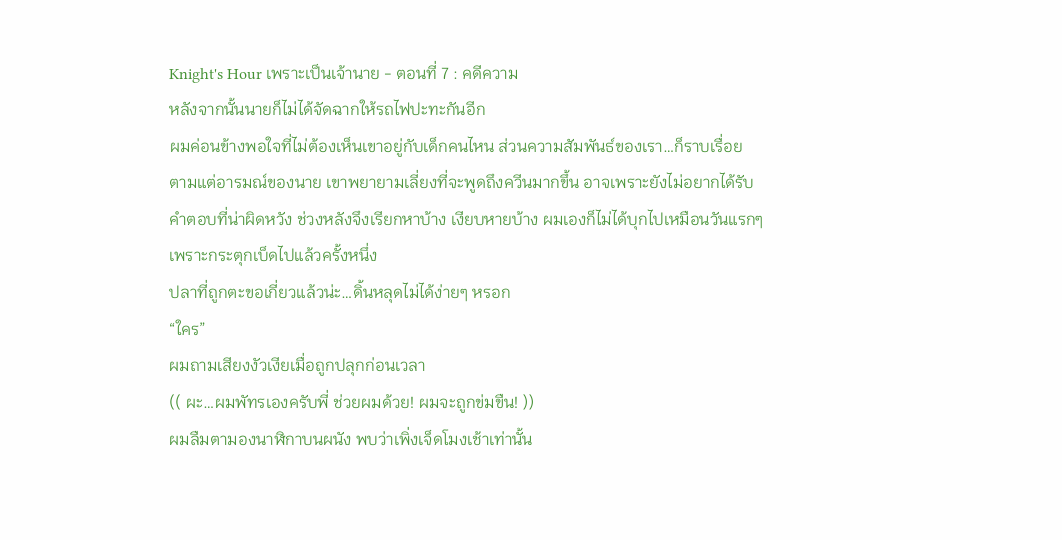Knight's Hour เพราะเป็นเจ้านาย - ตอนที่ 7 : คดีความ
หลังจากนั้นนายก็ไม่ได้จัดฉากให้รถไฟปะทะกันอีก
ผมค่อนข้างพอใจที่ไม่ต้องเห็นเขาอยู่กับเด็กคนไหน ส่วนความสัมพันธ์ของเรา…ก็ราบเรื่อย
ตามแต่อารมณ์ของนาย เขาพยายามเลี่ยงที่จะพูดถึงควีนมากขึ้น อาจเพราะยังไม่อยากได้รับ
คำตอบที่น่าผิดหวัง ช่วงหลังจึงเรียกหาบ้าง เงียบหายบ้าง ผมเองก็ไม่ได้บุกไปเหมือนวันแรกๆ
เพราะกระตุกเบ็ดไปแล้วครั้งหนึ่ง
ปลาที่ถูกตะขอเกี่ยวแล้วน่ะ…ดิ้นหลุดไม่ได้ง่ายๆ หรอก
“ใคร”
ผมถามเสียงงัวเงียเมื่อถูกปลุกก่อนเวลา
(( ผะ…ผมพัทรเองครับพี่ ช่วยผมด้วย! ผมจะถูกข่มขืน! ))
ผมลืมตามองนาฬิกาบนผนัง พบว่าเพิ่งเจ็ดโมงเช้าเท่านั้น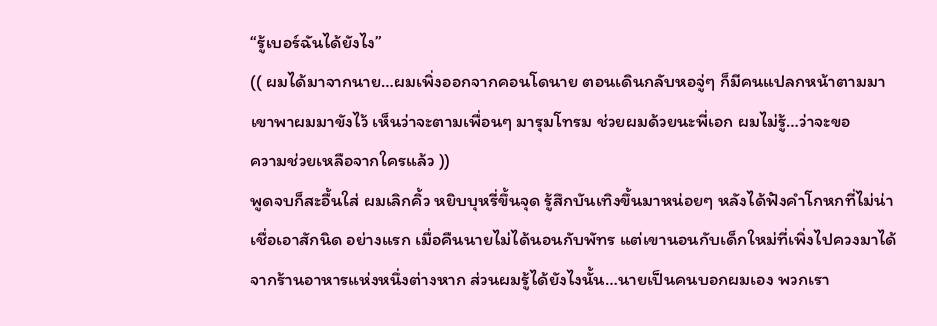“รู้เบอร์ฉันได้ยังไง”
(( ผมได้มาจากนาย…ผมเพิ่งออกจากคอนโดนาย ตอนเดินกลับหอจู่ๆ ก็มีคนแปลกหน้าตามมา
เขาพาผมมาขังไว้ เห็นว่าจะตามเพื่อนๆ มารุมโทรม ช่วยผมด้วยนะพี่เอก ผมไม่รู้…ว่าจะขอ
ความช่วยเหลือจากใครแล้ว ))
พูดจบก็สะอื้นใส่ ผมเลิกคิ้ว หยิบบุหรี่ขึ้นจุด รู้สึกบันเทิงขึ้นมาหน่อยๆ หลังได้ฟังคำโกหกที่ไม่น่า
เชื่อเอาสักนิด อย่างแรก เมื่อคืนนายไม่ได้นอนกับพัทร แต่เขานอนกับเด็กใหม่ที่เพิ่งไปควงมาได้
จากร้านอาหารแห่งหนึ่งต่างหาก ส่วนผมรู้ได้ยังไงนั้น…นายเป็นคนบอกผมเอง พวกเรา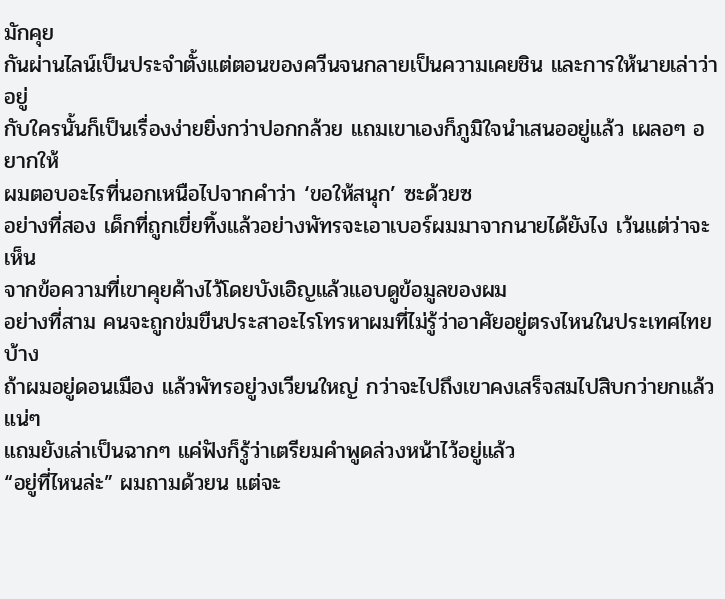มักคุย
กันผ่านไลน์เป็นประจำตั้งแต่ตอนของควีนจนกลายเป็นความเคยชิน และการให้นายเล่าว่าอยู่
กับใครนั้นก็เป็นเรื่องง่ายยิ่งกว่าปอกกล้วย แถมเขาเองก็ภูมิใจนำเสนออยู่แล้ว เผลอๆ อยากให้
ผมตอบอะไรที่นอกเหนือไปจากคำว่า ‘ขอให้สนุก’ ซะด้วยซ
อย่างที่สอง เด็กที่ถูกเขี่ยทิ้งแล้วอย่างพัทรจะเอาเบอร์ผมมาจากนายได้ยังไง เว้นแต่ว่าจะเห็น
จากข้อความที่เขาคุยค้างไว้โดยบังเอิญแล้วแอบดูข้อมูลของผม
อย่างที่สาม คนจะถูกข่มขืนประสาอะไรโทรหาผมที่ไม่รู้ว่าอาศัยอยู่ตรงไหนในประเทศไทยบ้าง
ถ้าผมอยู่ดอนเมือง แล้วพัทรอยู่วงเวียนใหญ่ กว่าจะไปถึงเขาคงเสร็จสมไปสิบกว่ายกแล้วแน่ๆ
แถมยังเล่าเป็นฉากๆ แค่ฟังก็รู้ว่าเตรียมคำพูดล่วงหน้าไว้อยู่แล้ว
“อยู่ที่ไหนล่ะ” ผมถามด้วยน แต่จะ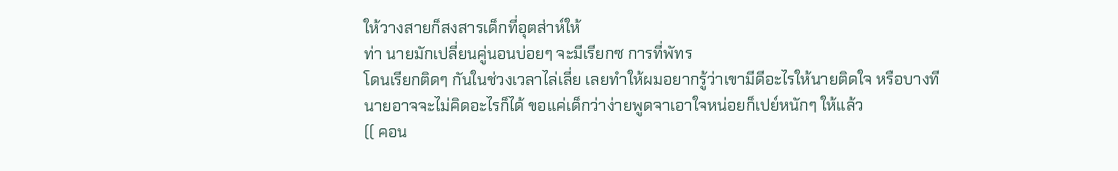ให้วางสายก็สงสารเด็กที่อุตส่าห์ให้
ท่า นายมักเปลี่ยนคู่นอนบ่อยๆ จะมีเรียกซ การที่พัทร
โดนเรียกติดๆ กันในช่วงเวลาไล่เลี่ย เลยทำให้ผมอยากรู้ว่าเขามีดีอะไรให้นายติดใจ หรือบางที
นายอาจจะไม่คิดอะไรก็ได้ ขอแค่เด็กว่าง่ายพูดจาเอาใจหน่อยก็เปย์หนักๆ ให้แล้ว
(( คอน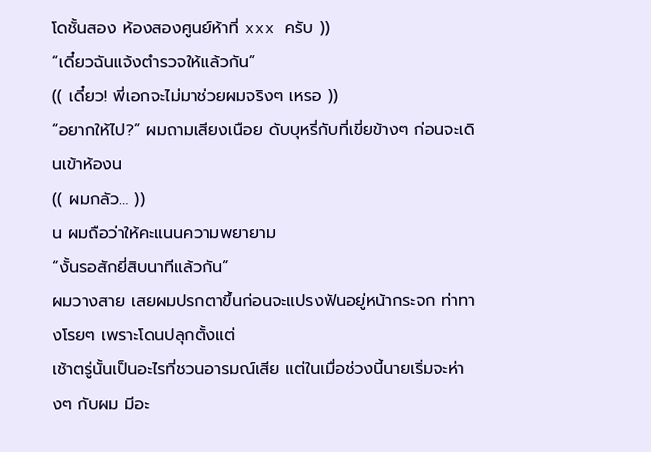โดชั้นสอง ห้องสองศูนย์ห้าที่ xxx ครับ ))
“เดี๋ยวฉันแจ้งตำรวจให้แล้วกัน”
(( เดี๋ยว! พี่เอกจะไม่มาช่วยผมจริงๆ เหรอ ))
“อยากให้ไป?” ผมถามเสียงเนือย ดับบุหรี่กับที่เขี่ยข้างๆ ก่อนจะเดินเข้าห้องน
(( ผมกลัว… ))
น ผมถือว่าให้คะแนนความพยายาม
“งั้นรอสักยี่สิบนาทีแล้วกัน”
ผมวางสาย เสยผมปรกตาขึ้นก่อนจะแปรงฟันอยู่หน้ากระจก ท่าทางโรยๆ เพราะโดนปลุกตั้งแต่
เช้าตรู่นั้นเป็นอะไรที่ชวนอารมณ์เสีย แต่ในเมื่อช่วงนี้นายเริ่มจะห่างๆ กับผม มีอะ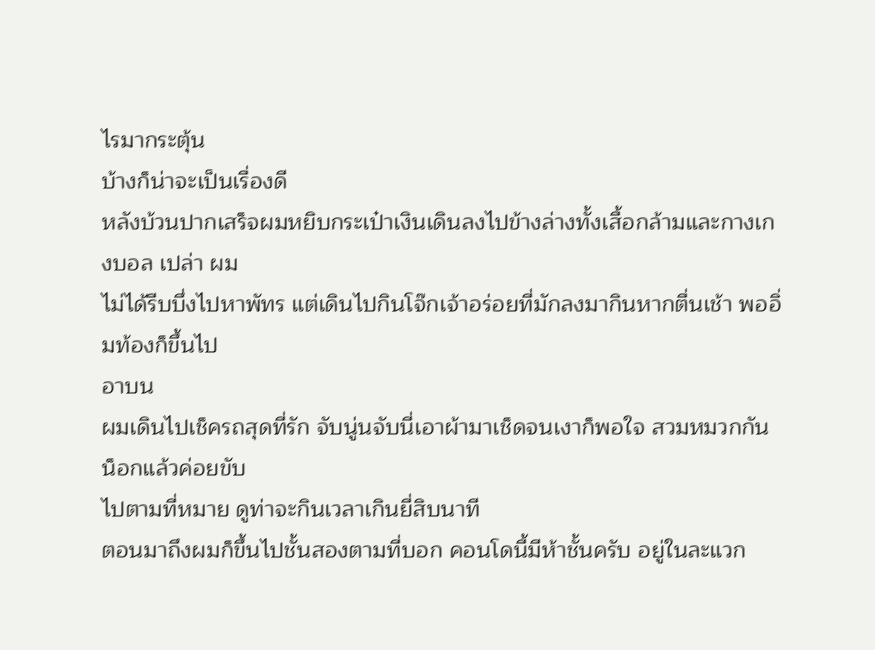ไรมากระตุ้น
บ้างก็น่าจะเป็นเรื่องดี
หลังบ้วนปากเสร็จผมหยิบกระเป๋าเงินเดินลงไปข้างล่างทั้งเสื้อกล้ามและกางเกงบอล เปล่า ผม
ไม่ได้รีบบึ่งไปหาพัทร แต่เดินไปกินโจ๊กเจ้าอร่อยที่มักลงมากินหากตื่นเช้า พออิ่มท้องก็ขึ้นไป
อาบน
ผมเดินไปเช็ครถสุดที่รัก จับนู่นจับนี่เอาผ้ามาเช็ดจนเงาก็พอใจ สวมหมวกกันน็อกแล้วค่อยขับ
ไปตามที่หมาย ดูท่าจะกินเวลาเกินยี่สิบนาที
ตอนมาถึงผมก็ขึ้นไปชั้นสองตามที่บอก คอนโดนี้มีห้าชั้นครับ อยู่ในละแวก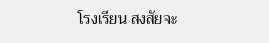โรงเรียน สงสัยจะ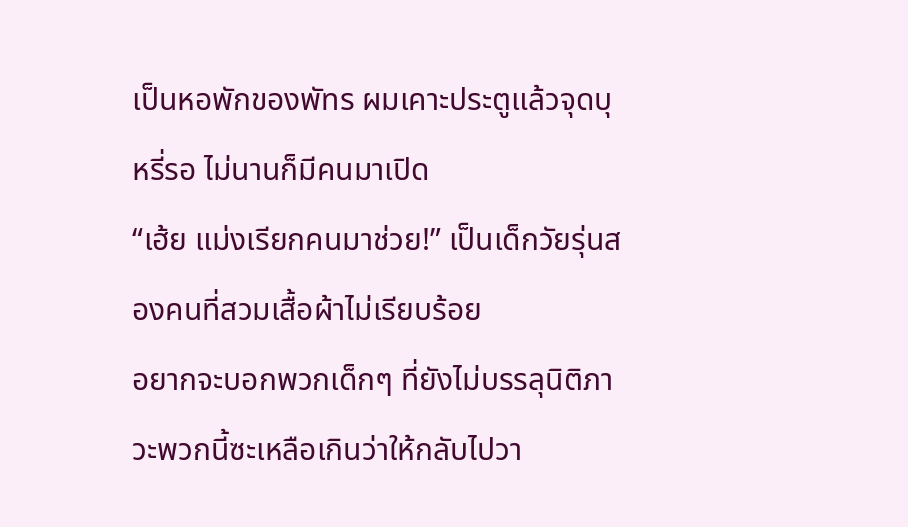เป็นหอพักของพัทร ผมเคาะประตูแล้วจุดบุหรี่รอ ไม่นานก็มีคนมาเปิด
“เฮ้ย แม่งเรียกคนมาช่วย!” เป็นเด็กวัยรุ่นสองคนที่สวมเสื้อผ้าไม่เรียบร้อย
อยากจะบอกพวกเด็กๆ ที่ยังไม่บรรลุนิติภาวะพวกนี้ซะเหลือเกินว่าให้กลับไปวา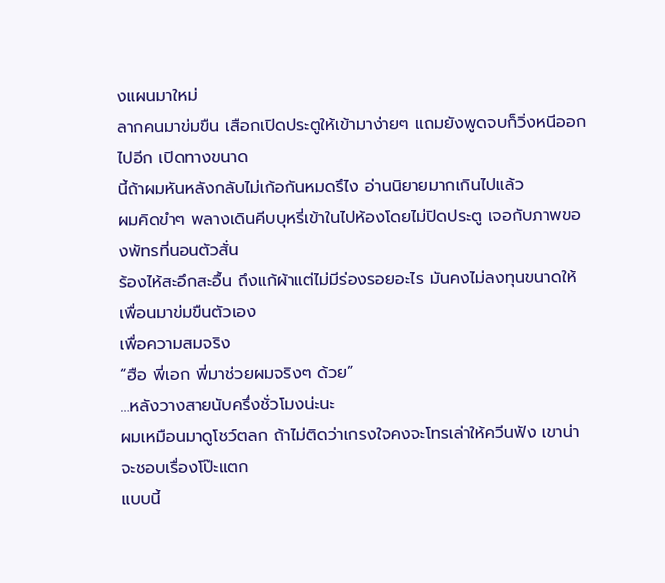งแผนมาใหม่
ลากคนมาข่มขืน เสือกเปิดประตูให้เข้ามาง่ายๆ แถมยังพูดจบก็วิ่งหนีออกไปอีก เปิดทางขนาด
นี้ถ้าผมหันหลังกลับไม่เก้อกันหมดรึไง อ่านนิยายมากเกินไปแล้ว
ผมคิดขำๆ พลางเดินคีบบุหรี่เข้าในไปห้องโดยไม่ปิดประตู เจอกับภาพของพัทรที่นอนตัวสั่น
ร้องไห้สะอึกสะอื้น ถึงแก้ผ้าแต่ไม่มีร่องรอยอะไร มันคงไม่ลงทุนขนาดให้เพื่อนมาข่มขืนตัวเอง
เพื่อความสมจริง
“ฮือ พี่เอก พี่มาช่วยผมจริงๆ ด้วย”
…หลังวางสายนับครึ่งชั่วโมงน่ะนะ
ผมเหมือนมาดูโชว์ตลก ถ้าไม่ติดว่าเกรงใจคงจะโทรเล่าให้ควีนฟัง เขาน่าจะชอบเรื่องโป๊ะแตก
แบบนี้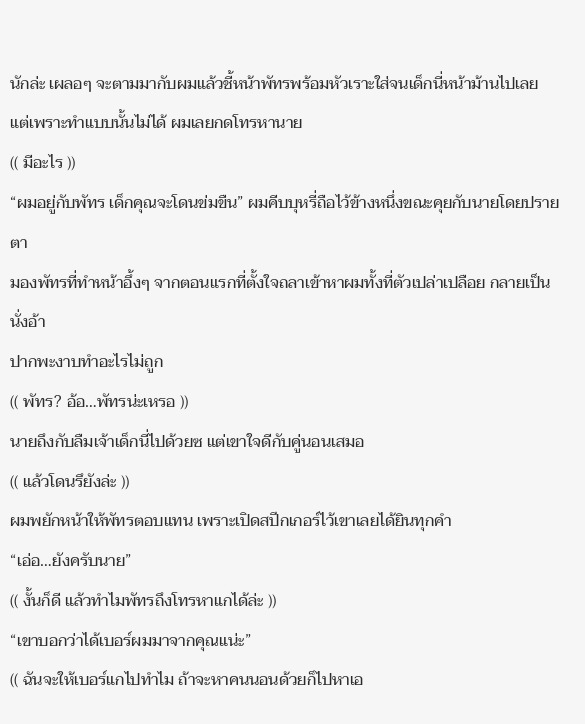นักล่ะ เผลอๆ จะตามมากับผมแล้วชี้หน้าพัทรพร้อมหัวเราะใส่จนเด็กนี่หน้าม้านไปเลย
แต่เพราะทำแบบนั้นไม่ได้ ผมเลยกดโทรหานาย
(( มีอะไร ))
“ผมอยู่กับพัทร เด็กคุณจะโดนข่มขืน” ผมคีบบุหรี่ถือไว้ข้างหนึ่งขณะคุยกับนายโดยปรายตา
มองพัทรที่ทำหน้าอึ้งๆ จากตอนแรกที่ตั้งใจถลาเข้าหาผมทั้งที่ตัวเปล่าเปลือย กลายเป็นนั่งอ้า
ปากพะงาบทำอะไรไม่ถูก
(( พัทร? อ้อ…พัทรน่ะเหรอ ))
นายถึงกับลืมเจ้าเด็กนี่ไปด้วยซ แต่เขาใจดีกับคู่นอนเสมอ
(( แล้วโดนรึยังล่ะ ))
ผมพยักหน้าให้พัทรตอบแทน เพราะเปิดสปีกเกอร์ไว้เขาเลยได้ยินทุกคำ
“เอ่อ…ยังครับนาย”
(( งั้นก็ดี แล้วทำไมพัทรถึงโทรหาแกได้ล่ะ ))
“เขาบอกว่าได้เบอร์ผมมาจากคุณแน่ะ”
(( ฉันจะให้เบอร์แกไปทำไม ถ้าจะหาคนนอนด้วยก็ไปหาเอ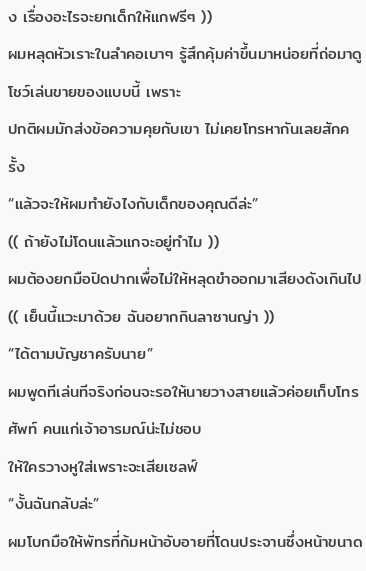ง เรื่องอะไรจะยกเด็กให้แกฟรีๆ ))
ผมหลุดหัวเราะในลำคอเบาๆ รู้สึกคุ้มค่าขึ้นมาหน่อยที่ถ่อมาดูโชว์เล่นขายของแบบนี้ เพราะ
ปกติผมมักส่งข้อความคุยกับเขา ไม่เคยโทรหากันเลยสักครั้ง
“แล้วจะให้ผมทำยังไงกับเด็กของคุณดีล่ะ”
(( ถ้ายังไม่โดนแล้วแกจะอยู่ทำไม ))
ผมต้องยกมือปิดปากเพื่อไม่ให้หลุดขำออกมาเสียงดังเกินไป
(( เย็นนี้แวะมาด้วย ฉันอยากกินลาซานญ่า ))
“ได้ตามบัญชาครับนาย”
ผมพูดทีเล่นทีจริงก่อนจะรอให้นายวางสายแล้วค่อยเก็บโทรศัพท์ คนแก่เจ้าอารมณ์น่ะไม่ชอบ
ให้ใครวางหูใส่เพราะจะเสียเซลฟ์
“งั้นฉันกลับล่ะ”
ผมโบกมือให้พัทรที่ก้มหน้าอับอายที่โดนประจานซึ่งหน้าขนาด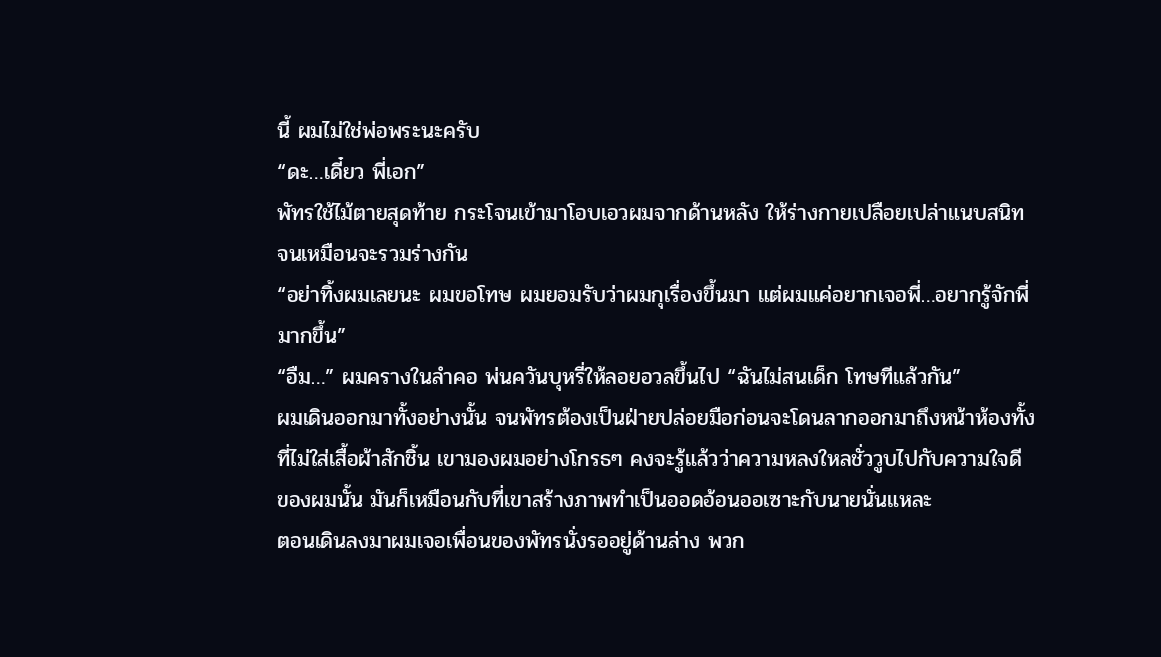นี้ ผมไม่ใช่พ่อพระนะครับ
“ดะ…เดี๋ยว พี่เอก”
พัทรใช้ไม้ตายสุดท้าย กระโจนเข้ามาโอบเอวผมจากด้านหลัง ให้ร่างกายเปลือยเปล่าแนบสนิท
จนเหมือนจะรวมร่างกัน
“อย่าทิ้งผมเลยนะ ผมขอโทษ ผมยอมรับว่าผมกุเรื่องขึ้นมา แต่ผมแค่อยากเจอพี่…อยากรู้จักพี่
มากขึ้น”
“อืม…” ผมครางในลำคอ พ่นควันบุหรี่ให้ลอยอวลขึ้นไป “ฉันไม่สนเด็ก โทษทีแล้วกัน”
ผมเดินออกมาทั้งอย่างนั้น จนพัทรต้องเป็นฝ่ายปล่อยมือก่อนจะโดนลากออกมาถึงหน้าห้องทั้ง
ที่ไม่ใส่เสื้อผ้าสักชิ้น เขามองผมอย่างโกรธๆ คงจะรู้แล้วว่าความหลงใหลชั่ววูบไปกับความใจดี
ของผมนั้น มันก็เหมือนกับที่เขาสร้างภาพทำเป็นออดอ้อนออเซาะกับนายนั่นแหละ
ตอนเดินลงมาผมเจอเพื่อนของพัทรนั่งรออยู่ด้านล่าง พวก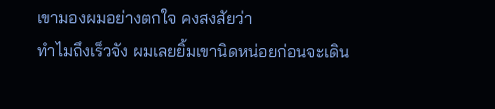เขามองผมอย่างตกใจ คงสงสัยว่า
ทำไมถึงเร็วจัง ผมเลยยิ้มเขานิดหน่อยก่อนจะเดิน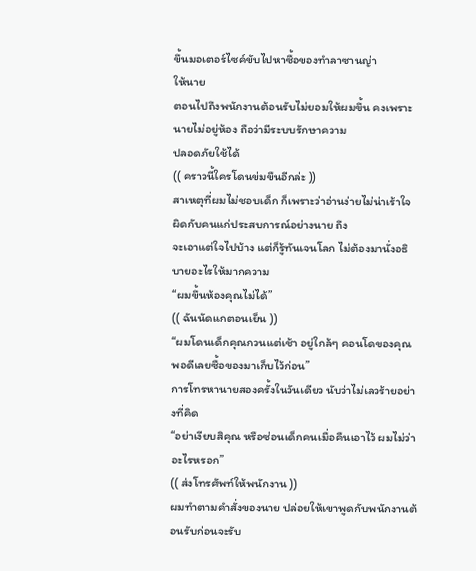ขึ้นมอเตอร์ไซค์ขับไปหาซื้อของทำลาซานญ่า
ให้นาย
ตอนไปถึงพนักงานต้อนรับไม่ยอมให้ผมขึ้น คงเพราะนายไม่อยู่ห้อง ถือว่ามีระบบรักษาความ
ปลอดภัยใช้ได้
(( คราวนี้ใครโดนข่มขืนอีกล่ะ ))
สาเหตุที่ผมไม่ชอบเด็ก ก็เพราะว่าอ่านง่ายไม่น่าเร้าใจ ผิดกับคนแก่ประสบการณ์อย่างนาย ถึง
จะเอาแต่ใจไปบ้าง แต่ก็รู้ทันเจนโลก ไม่ต้องมานั่งอธิบายอะไรให้มากความ
“ผมขึ้นห้องคุณไม่ได้”
(( ฉันนัดแกตอนเย็น ))
“ผมโดนเด็กคุณกวนแต่เช้า อยู่ใกล้ๆ คอนโดของคุณพอดีเลยซื้อของมาเก็บไว้ก่อน”
การโทรหานายสองครั้งในวันเดียว นับว่าไม่เลวร้ายอย่างที่คิด
“อย่าเงียบสิคุณ หรือซ่อนเด็กคนเมื่อคืนเอาไว้ ผมไม่ว่าอะไรหรอก”
(( ส่งโทรศัพท์ให้พนักงาน ))
ผมทำตามคำสั่งของนาย ปล่อยให้เขาพูดกับพนักงานต้อนรับก่อนจะรับ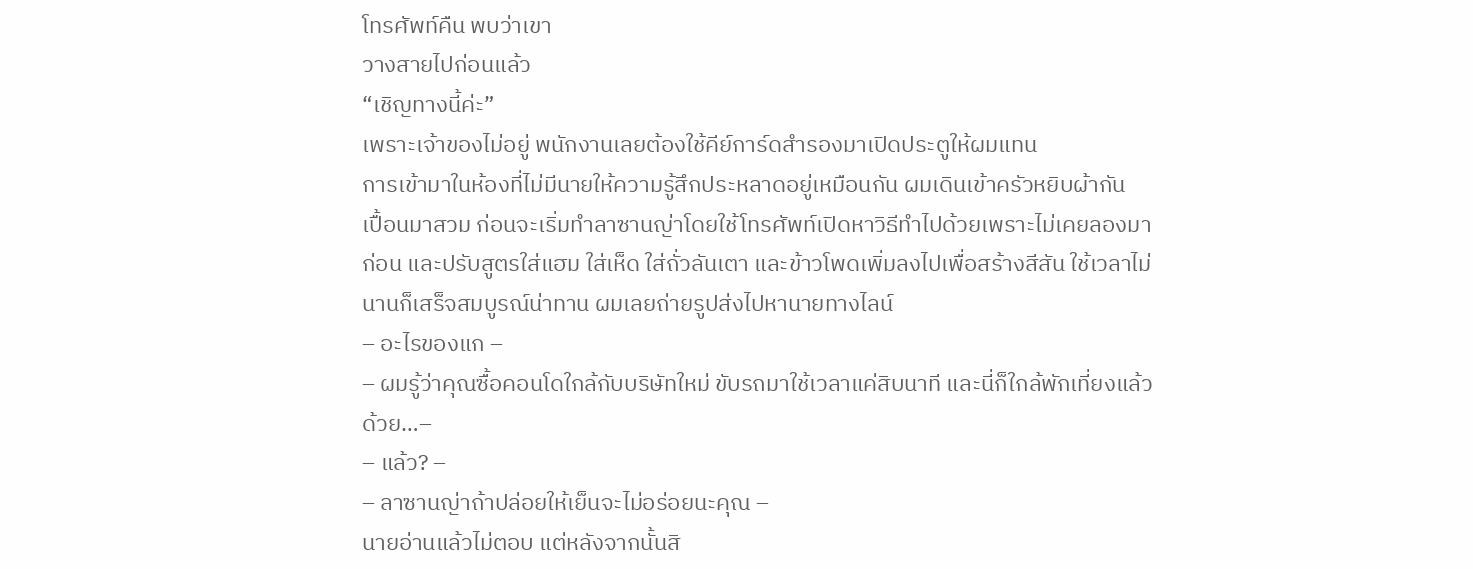โทรศัพท์คืน พบว่าเขา
วางสายไปก่อนแล้ว
“เชิญทางนี้ค่ะ”
เพราะเจ้าของไม่อยู่ พนักงานเลยต้องใช้คีย์การ์ดสำรองมาเปิดประตูให้ผมแทน
การเข้ามาในห้องที่ไม่มีนายให้ความรู้สึกประหลาดอยู่เหมือนกัน ผมเดินเข้าครัวหยิบผ้ากัน
เปื้อนมาสวม ก่อนจะเริ่มทำลาซานญ่าโดยใช้โทรศัพท์เปิดหาวิธีทำไปด้วยเพราะไม่เคยลองมา
ก่อน และปรับสูตรใส่แฮม ใส่เห็ด ใส่ถั่วลันเตา และข้าวโพดเพิ่มลงไปเพื่อสร้างสีสัน ใช้เวลาไม่
นานก็เสร็จสมบูรณ์น่าทาน ผมเลยถ่ายรูปส่งไปหานายทางไลน์
– อะไรของแก –
– ผมรู้ว่าคุณซื้อคอนโดใกล้กับบริษัทใหม่ ขับรถมาใช้เวลาแค่สิบนาที และนี่ก็ใกล้พักเที่ยงแล้ว
ด้วย…–
– แล้ว? –
– ลาซานญ่าถ้าปล่อยให้เย็นจะไม่อร่อยนะคุณ –
นายอ่านแล้วไม่ตอบ แต่หลังจากนั้นสิ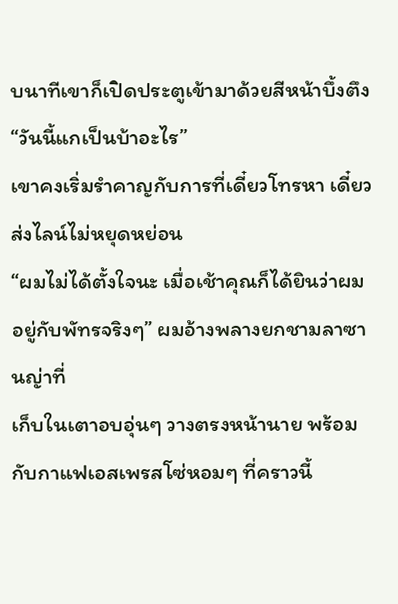บนาทีเขาก็เปิดประตูเข้ามาด้วยสีหน้าบึ้งตึง
“วันนี้แกเป็นบ้าอะไร”
เขาคงเริ่มรำคาญกับการที่เดี๋ยวโทรหา เดี๋ยวส่งไลน์ไม่หยุดหย่อน
“ผมไม่ได้ตั้งใจนะ เมื่อเช้าคุณก็ได้ยินว่าผมอยู่กับพัทรจริงๆ” ผมอ้างพลางยกชามลาซานญ่าที่
เก็บในเตาอบอุ่นๆ วางตรงหน้านาย พร้อมกับกาแฟเอสเพรสโซ่หอมๆ ที่คราวนี้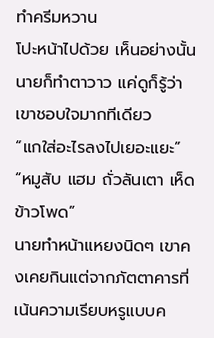ทำครีมหวาน
โปะหน้าไปด้วย เห็นอย่างนั้นนายก็ทำตาวาว แค่ดูก็รู้ว่าเขาชอบใจมากทีเดียว
“แกใส่อะไรลงไปเยอะแยะ”
“หมูสับ แฮม ถั่วลันเตา เห็ด ข้าวโพด”
นายทำหน้าแหยงนิดๆ เขาคงเคยกินแต่จากภัตตาคารที่เน้นความเรียบหรูแบบค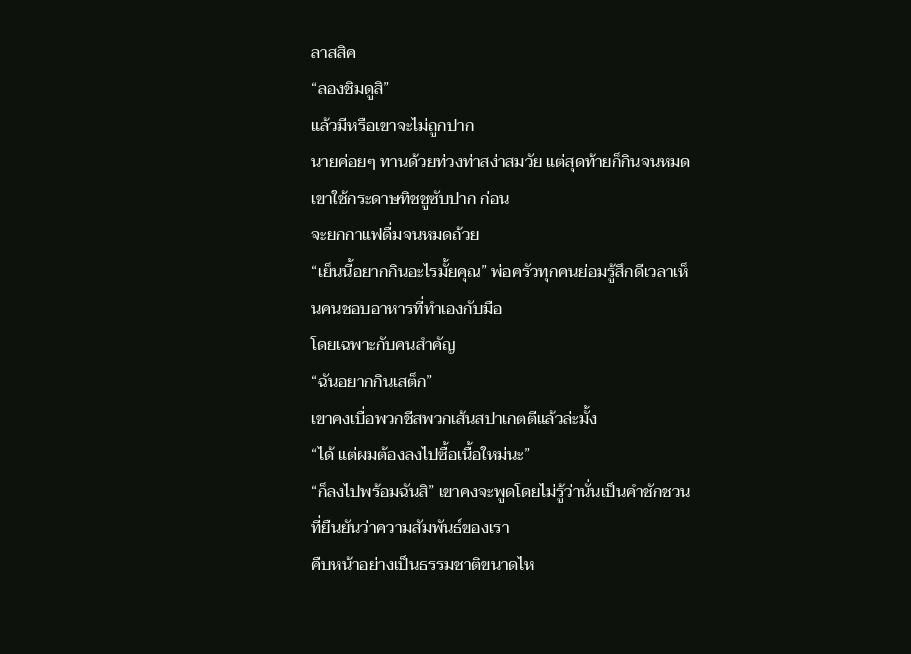ลาสสิค
“ลองชิมดูสิ”
แล้วมีหรือเขาจะไม่ถูกปาก
นายค่อยๆ ทานด้วยท่วงท่าสง่าสมวัย แต่สุดท้ายก็กินจนหมด เขาใช้กระดาษทิชชูซับปาก ก่อน
จะยกกาแฟดื่มจนหมดถ้วย
“เย็นนี้อยากกินอะไรมั้ยคุณ” พ่อครัวทุกคนย่อมรู้สึกดีเวลาเห็นคนชอบอาหารที่ทำเองกับมือ
โดยเฉพาะกับคนสำคัญ
“ฉันอยากกินเสต็ก”
เขาคงเบื่อพวกชีสพวกเส้นสปาเกตตีแล้วล่ะมั้ง
“ได้ แต่ผมต้องลงไปซื้อเนื้อใหม่นะ”
“ก็ลงไปพร้อมฉันสิ” เขาคงจะพูดโดยไม่รู้ว่านั่นเป็นคำชักชวนที่ยืนยันว่าความสัมพันธ์ของเรา
คืบหน้าอย่างเป็นธรรมชาติขนาดไห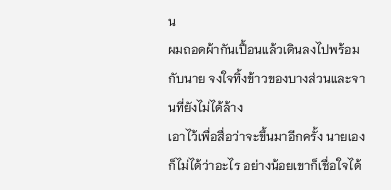น
ผมถอดผ้ากันเปื้อนแล้วเดินลงไปพร้อมกับนาย จงใจทิ้งข้าวของบางส่วนและจานที่ยังไม่ได้ล้าง
เอาไว้เพื่อสื่อว่าจะขึ้นมาอีกครั้ง นายเองก็ไม่ได้ว่าอะไร อย่างน้อยเขาก็เชื่อใจได้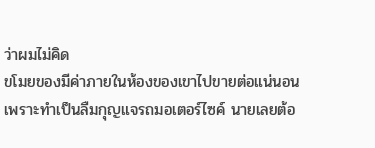ว่าผมไม่คิด
ขโมยของมีค่าภายในห้องของเขาไปขายต่อแน่นอน
เพราะทำเป็นลืมกุญแจรถมอเตอร์ไซค์ นายเลยต้อ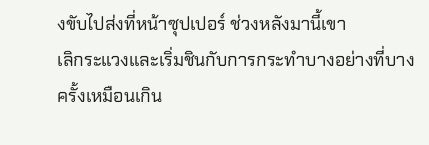งขับไปส่งที่หน้าซุปเปอร์ ช่วงหลังมานี้เขา
เลิกระแวงและเริ่มชินกับการกระทำบางอย่างที่บางครั้งเหมือนเกิน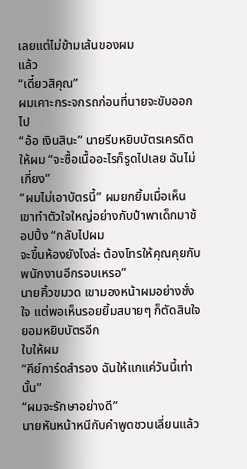เลยแต่ไม่ข้ามเส้นของผม
แล้ว
“เดี๋ยวสิคุณ”
ผมเคาะกระจกรถก่อนที่นายจะขับออกไป
“อ้อ เงินสินะ” นายรีบหยิบบัตรเครดิตให้ผม “จะซื้อเนื้ออะไรก็รูดไปเลย ฉันไม่เกี่ยง”
“ผมไม่เอาบัตรนี้” ผมยกยิ้มเมื่อเห็นเขาทำตัวใจใหญ่อย่างกับป๋าพาเด็กมาช้อปปิ้ง “กลับไปผม
จะขึ้นห้องยังไงล่ะ ต้องโทรให้คุณคุยกับพนักงานอีกรอบเหรอ”
นายคิ้วขมวด เขามองหน้าผมอย่างชั่งใจ แต่พอเห็นรอยยิ้มสบายๆ ก็ตัดสินใจยอมหยิบบัตรอีก
ใบให้ผม
“คีย์การ์ดสำรอง ฉันให้แกแค่วันนี้เท่านั้น”
“ผมจะรักษาอย่างดี”
นายหันหน้าหนีกับคำพูดชวนเลี่ยนแล้ว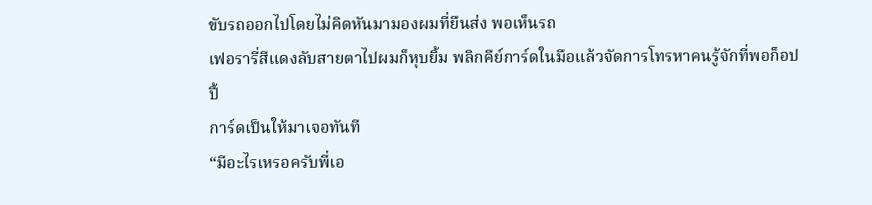ขับรถออกไปโดยไม่คิดหันมามองผมที่ยืนส่ง พอเห็นรถ
เฟอรารี่สีแดงลับสายตาไปผมก็หุบยิ้ม พลิกคีย์การ์ดในมือแล้วจัดการโทรหาคนรู้จักที่พอก็อปปี้
การ์ดเป็นให้มาเจอทันที
“มีอะไรเหรอครับพี่เอ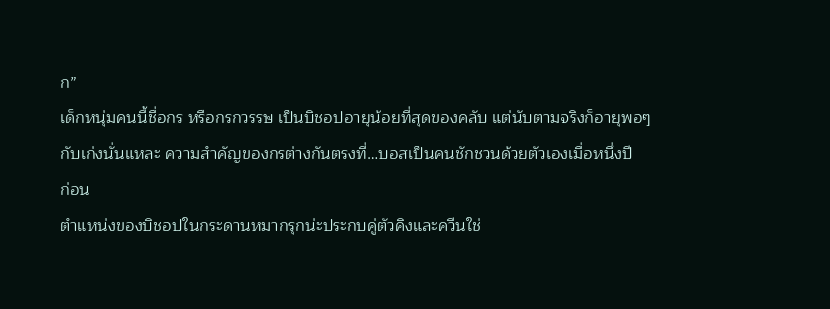ก”
เด็กหนุ่มคนนี้ชื่อกร หรือกรกวรรษ เป็นบิชอปอายุน้อยที่สุดของคลับ แต่นับตามจริงก็อายุพอๆ
กับเก่งนั่นแหละ ความสำคัญของกรต่างกันตรงที่…บอสเป็นคนชักชวนด้วยตัวเองเมื่อหนึ่งปี
ก่อน
ตำแหน่งของบิชอปในกระดานหมากรุกน่ะประกบคู่ตัวคิงและควีนใช่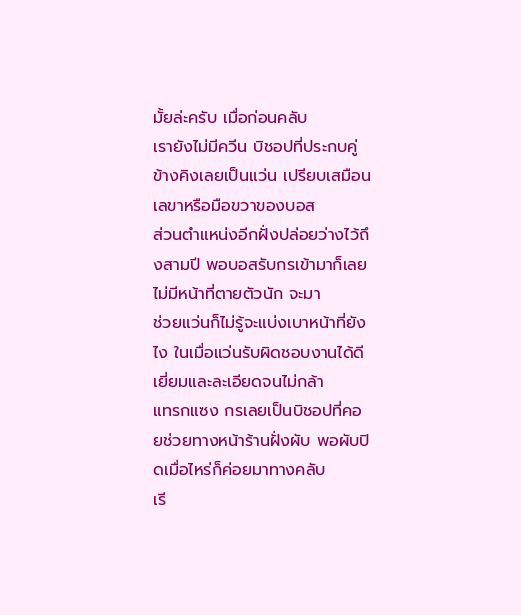มั้ยล่ะครับ เมื่อก่อนคลับ
เรายังไม่มีควีน บิชอปที่ประกบคู่ข้างคิงเลยเป็นแว่น เปรียบเสมือนเลขาหรือมือขวาของบอส
ส่วนตำแหน่งอีกฝั่งปล่อยว่างไว้ถึงสามปี พอบอสรับกรเข้ามาก็เลยไม่มีหน้าที่ตายตัวนัก จะมา
ช่วยแว่นก็ไม่รู้จะแบ่งเบาหน้าที่ยังไง ในเมื่อแว่นรับผิดชอบงานได้ดีเยี่ยมและละเอียดจนไม่กล้า
แทรกแซง กรเลยเป็นบิชอปที่คอยช่วยทางหน้าร้านฝั่งผับ พอผับปิดเมื่อไหร่ก็ค่อยมาทางคลับ
เรี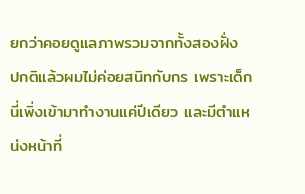ยกว่าคอยดูแลภาพรวมจากทั้งสองฝั่ง
ปกติแล้วผมไม่ค่อยสนิทกับกร เพราะเด็กนี่เพิ่งเข้ามาทำงานแค่ปีเดียว และมีตำแหน่งหน้าที่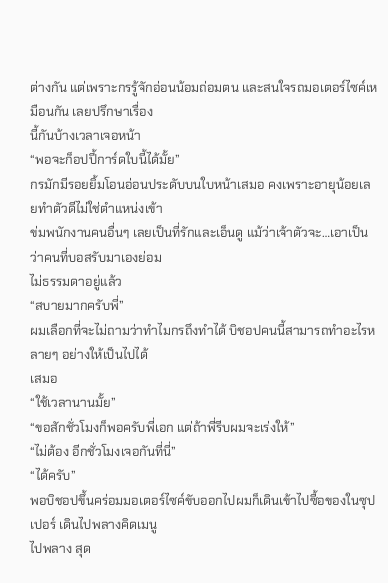ต่างกัน แต่เพราะกรรู้จักอ่อนน้อมถ่อมตน และสนใจรถมอเตอร์ไซค์เหมือนกัน เลยปรึกษาเรื่อง
นี้กันบ้างเวลาเจอหน้า
“พอจะก็อปปี้การ์ดใบนี้ได้มั้ย”
กรมักมีรอยยิ้มโอนอ่อนประดับบนใบหน้าเสมอ คงเพราะอายุน้อยเลยทำตัวดีไม่ใช่ตำแหน่งเข้า
ข่มพนักงานคนอื่นๆ เลยเป็นที่รักและเอ็นดู แม้ว่าเจ้าตัวจะ…เอาเป็นว่าคนที่บอสรับมาเองย่อม
ไม่ธรรมดาอยู่แล้ว
“สบายมากครับพี่”
ผมเลือกที่จะไม่ถามว่าทำไมกรถึงทำได้ บิชอปคนนี้สามารถทำอะไรหลายๆ อย่างให้เป็นไปได้
เสมอ
“ใช้เวลานานมั้ย”
“ขอสักชั่วโมงก็พอครับพี่เอก แต่ถ้าพี่รีบผมจะเร่งให้”
“ไม่ต้อง อีกชั่วโมงเจอกันที่นี่”
“ได้ครับ”
พอบิชอปขึ้นคร่อมมอเตอร์ไซค์ขับออกไปผมก็เดินเข้าไปซื้อของในซุปเปอร์ เดินไปพลางคิดเมนู
ไปพลาง สุด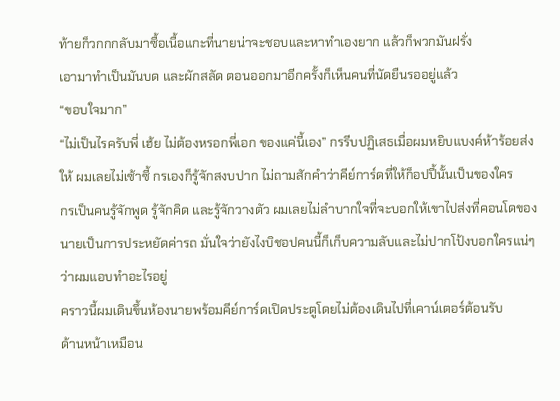ท้ายก็วกกกลับมาซื้อเนื้อแกะที่นายน่าจะชอบและหาทำเองยาก แล้วก็พวกมันฝรั่ง
เอามาทำเป็นมันบด และผักสลัด ตอนออกมาอีกครั้งก็เห็นคนที่นัดยืนรออยู่แล้ว
“ขอบใจมาก”
“ไม่เป็นไรครับพี่ เฮ้ย ไม่ต้องหรอกพี่เอก ของแค่นี้เอง” กรรีบปฏิเสธเมื่อผมหยิบแบงค์ห้าร้อยส่ง
ให้ ผมเลยไม่เซ้าซี้ กรเองก็รู้จักสงบปาก ไม่ถามสักคำว่าคีย์การ์ดที่ให้ก็อปปี้นั้นเป็นของใคร
กรเป็นคนรู้จักพูด รู้จักคิด และรู้จักวางตัว ผมเลยไม่ลำบากใจที่จะบอกให้เขาไปส่งที่คอนโดของ
นายเป็นการประหยัดค่ารถ มั่นใจว่ายังไงบิชอปคนนี้ก็เก็บความลับและไม่ปากโป้งบอกใครแน่ๆ
ว่าผมแอบทำอะไรอยู่
คราวนี้ผมเดินขึ้นห้องนายพร้อมคีย์การ์ดเปิดประตูโดยไม่ต้องเดินไปที่เคาน์เตอร์ต้อนรับ
ด้านหน้าเหมือน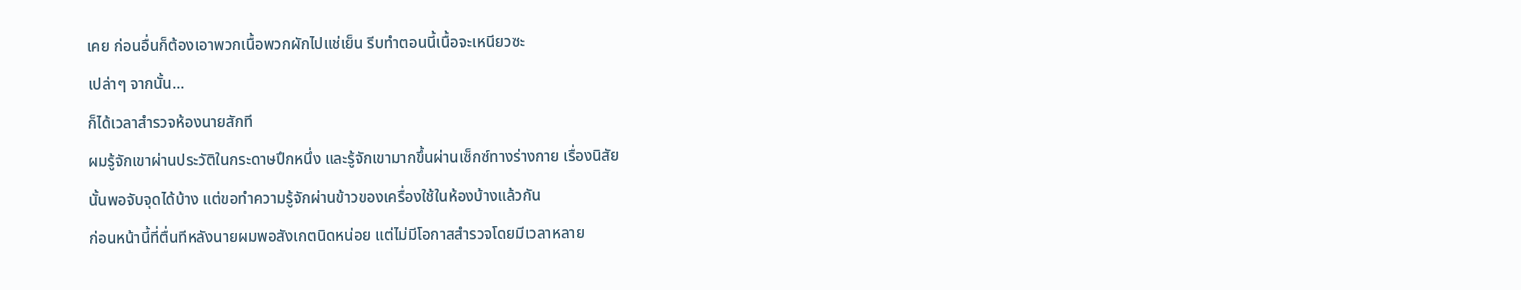เคย ก่อนอื่นก็ต้องเอาพวกเนื้อพวกผักไปแช่เย็น รีบทำตอนนี้เนื้อจะเหนียวซะ
เปล่าๆ จากนั้น…
ก็ได้เวลาสำรวจห้องนายสักที
ผมรู้จักเขาผ่านประวัติในกระดาษปึกหนึ่ง และรู้จักเขามากขึ้นผ่านเซ็กซ์ทางร่างกาย เรื่องนิสัย
นั้นพอจับจุดได้บ้าง แต่ขอทำความรู้จักผ่านข้าวของเครื่องใช้ในห้องบ้างแล้วกัน
ก่อนหน้านี้ที่ตื่นทีหลังนายผมพอสังเกตนิดหน่อย แต่ไม่มีโอกาสสำรวจโดยมีเวลาหลาย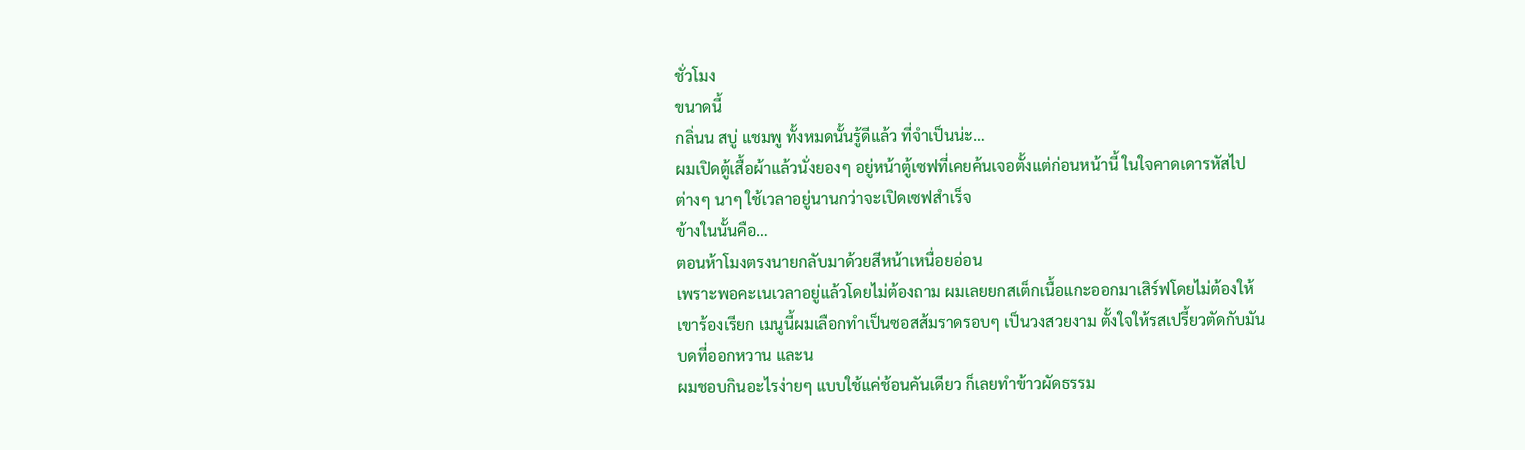ชั่วโมง
ขนาดนี้
กลิ่นน สบู่ แชมพู ทั้งหมดนั้นรู้ดีแล้ว ที่จำเป็นน่ะ…
ผมเปิดตู้เสื้อผ้าแล้วนั่งยองๆ อยู่หน้าตู้เซฟที่เคยค้นเจอตั้งแต่ก่อนหน้านี้ ในใจคาดเดารหัสไป
ต่างๆ นาๆ ใช้เวลาอยู่นานกว่าจะเปิดเซฟสำเร็จ
ข้างในนั้นคือ…
ตอนห้าโมงตรงนายกลับมาด้วยสีหน้าเหนื่อยอ่อน
เพราะพอคะเนเวลาอยู่แล้วโดยไม่ต้องถาม ผมเลยยกสเต็กเนื้อแกะออกมาเสิร์ฟโดยไม่ต้องให้
เขาร้องเรียก เมนูนี้ผมเลือกทำเป็นซอสส้มราดรอบๆ เป็นวงสวยงาม ตั้งใจให้รสเปรี้ยวตัดกับมัน
บดที่ออกหวาน และน
ผมชอบกินอะไรง่ายๆ แบบใช้แค่ช้อนคันเดียว ก็เลยทำข้าวผัดธรรม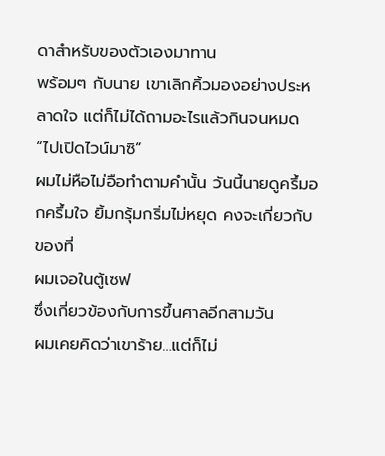ดาสำหรับของตัวเองมาทาน
พร้อมๆ กับนาย เขาเลิกคิ้วมองอย่างประหลาดใจ แต่ก็ไม่ได้ถามอะไรแล้วกินจนหมด
“ไปเปิดไวน์มาซิ”
ผมไม่หือไม่อือทำตามคำนั้น วันนี้นายดูครึ้มอกครึ้มใจ ยิ้มกรุ้มกริ่มไม่หยุด คงจะเกี่ยวกับของที่
ผมเจอในตู้เซฟ
ซึ่งเกี่ยวข้องกับการขึ้นศาลอีกสามวัน
ผมเคยคิดว่าเขาร้าย…แต่ก็ไม่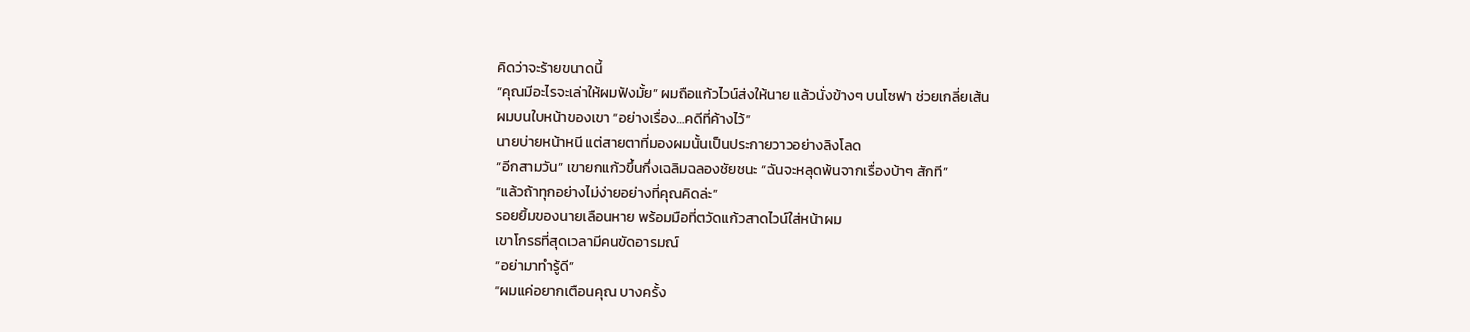คิดว่าจะร้ายขนาดนี้
“คุณมีอะไรจะเล่าให้ผมฟังมั้ย” ผมถือแก้วไวน์ส่งให้นาย แล้วนั่งข้างๆ บนโซฟา ช่วยเกลี่ยเส้น
ผมบนใบหน้าของเขา “อย่างเรื่อง…คดีที่ค้างไว้”
นายบ่ายหน้าหนี แต่สายตาที่มองผมนั้นเป็นประกายวาวอย่างลิงโลด
“อีกสามวัน” เขายกแก้วขึ้นกึ่งเฉลิมฉลองชัยชนะ “ฉันจะหลุดพ้นจากเรื่องบ้าๆ สักที”
“แล้วถ้าทุกอย่างไม่ง่ายอย่างที่คุณคิดล่ะ”
รอยยิ้มของนายเลือนหาย พร้อมมือที่ตวัดแก้วสาดไวน์ใส่หน้าผม
เขาโกรธที่สุดเวลามีคนขัดอารมณ์
“อย่ามาทำรู้ดี”
“ผมแค่อยากเตือนคุณ บางครั้ง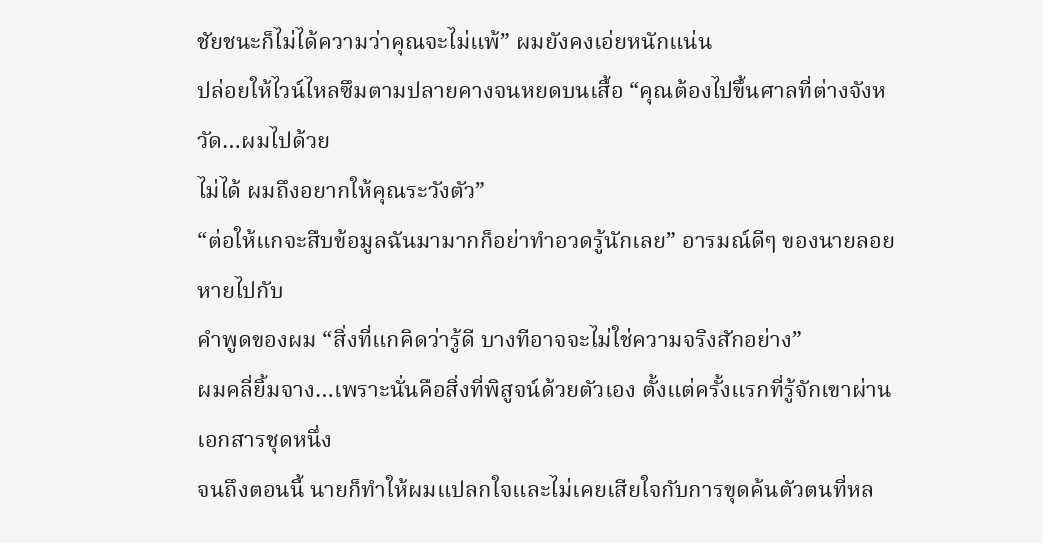ชัยชนะก็ไม่ได้ความว่าคุณจะไม่แพ้” ผมยังคงเอ่ยหนักแน่น
ปล่อยให้ไวน์ไหลซึมตามปลายคางจนหยดบนเสื้อ “คุณต้องไปขึ้นศาลที่ต่างจังหวัด…ผมไปด้วย
ไม่ได้ ผมถึงอยากให้คุณระวังตัว”
“ต่อให้แกจะสืบข้อมูลฉันมามากก็อย่าทำอวดรู้นักเลย” อารมณ์ดีๆ ของนายลอยหายไปกับ
คำพูดของผม “สิ่งที่แกคิดว่ารู้ดี บางทีอาจจะไม่ใช่ความจริงสักอย่าง”
ผมคลี่ยิ้มจาง…เพราะนั่นคือสิ่งที่พิสูจน์ด้วยตัวเอง ตั้งแต่ครั้งแรกที่รู้จักเขาผ่านเอกสารชุดหนึ่ง
จนถึงตอนนี้ นายก็ทำให้ผมแปลกใจและไม่เคยเสียใจกับการขุดค้นตัวตนที่หล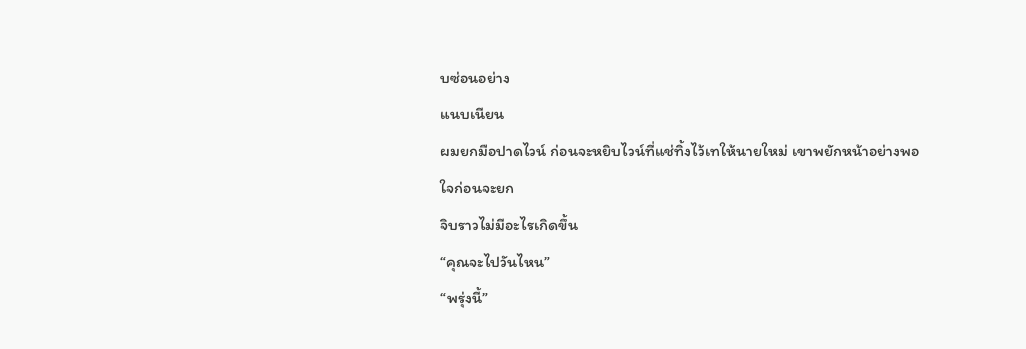บซ่อนอย่าง
แนบเนียน
ผมยกมือปาดไวน์ ก่อนจะหยิบไวน์ที่แช่ทิ้งไว้เทให้นายใหม่ เขาพยักหน้าอย่างพอใจก่อนจะยก
จิบราวไม่มีอะไรเกิดขึ้น
“คุณจะไปวันไหน”
“พรุ่งนี้”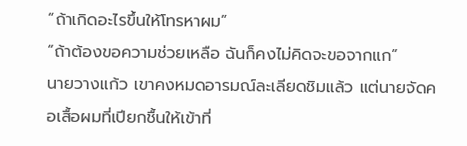“ถ้าเกิดอะไรขึ้นให้โทรหาผม”
“ถ้าต้องขอความช่วยเหลือ ฉันก็คงไม่คิดจะขอจากแก”
นายวางแก้ว เขาคงหมดอารมณ์ละเลียดชิมแล้ว แต่นายจัดคอเสื้อผมที่เปียกชื้นให้เข้าที่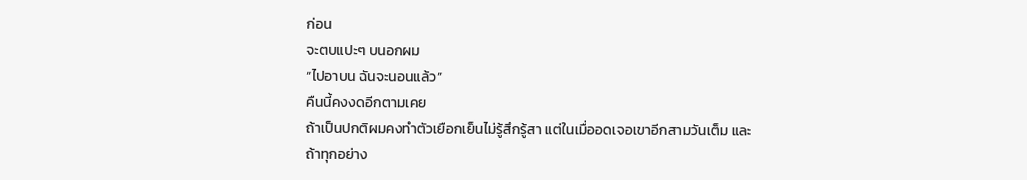ก่อน
จะตบแปะๆ บนอกผม
“ไปอาบน ฉันจะนอนแล้ว”
คืนนี้คงงดอีกตามเคย
ถ้าเป็นปกติผมคงทำตัวเยือกเย็นไม่รู้สึกรู้สา แต่ในเมื่ออดเจอเขาอีกสามวันเต็ม และถ้าทุกอย่าง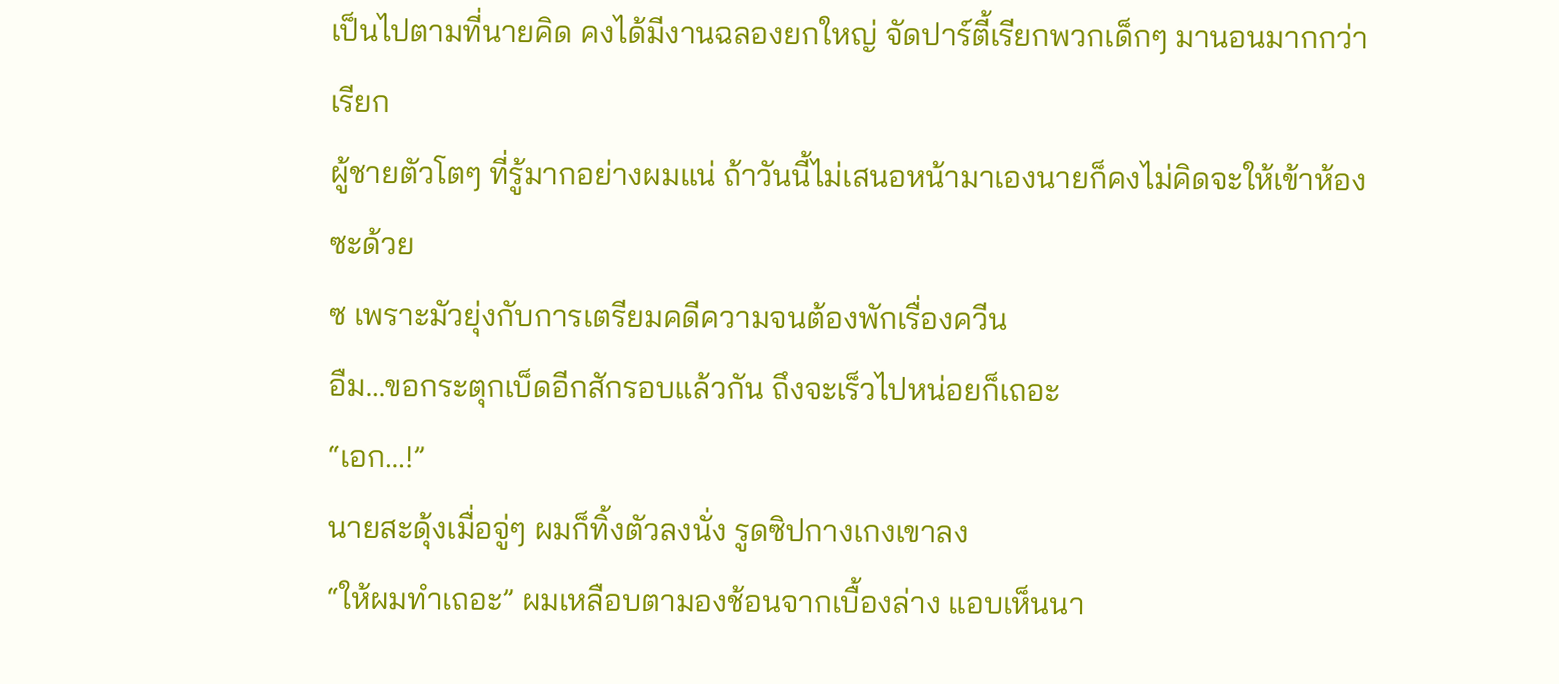เป็นไปตามที่นายคิด คงได้มีงานฉลองยกใหญ่ จัดปาร์ตี้เรียกพวกเด็กๆ มานอนมากกว่าเรียก
ผู้ชายตัวโตๆ ที่รู้มากอย่างผมแน่ ถ้าวันนี้ไม่เสนอหน้ามาเองนายก็คงไม่คิดจะให้เข้าห้องซะด้วย
ซ เพราะมัวยุ่งกับการเตรียมคดีความจนต้องพักเรื่องควีน
อืม…ขอกระตุกเบ็ดอีกสักรอบแล้วกัน ถึงจะเร็วไปหน่อยก็เถอะ
“เอก…!”
นายสะดุ้งเมื่อจู่ๆ ผมก็ทิ้งตัวลงนั่ง รูดซิปกางเกงเขาลง
“ให้ผมทำเถอะ” ผมเหลือบตามองช้อนจากเบื้องล่าง แอบเห็นนา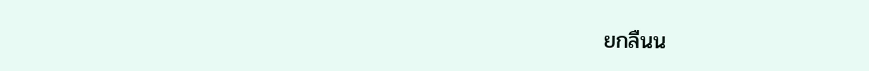ยกลืนน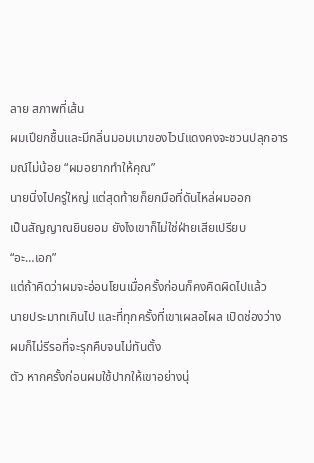ลาย สภาพที่เส้น
ผมเปียกชื้นและมีกลิ่นมอมเมาของไวน์แดงคงจะชวนปลุกอารมณ์ไม่น้อย “ผมอยากทำให้คุณ”
นายนิ่งไปครู่ใหญ่ แต่สุดท้ายก็ยกมือที่ดันไหล่ผมออก
เป็นสัญญาณยินยอม ยังไงเขาก็ไม่ใช่ฝ่ายเสียเปรียบ
“อะ…เอก”
แต่ถ้าคิดว่าผมจะอ่อนโยนเมื่อครั้งก่อนก็คงคิดผิดไปแล้ว
นายประมาทเกินไป และที่ทุกครั้งที่เขาเผลอไผล เปิดช่องว่าง ผมก็ไม่รีรอที่จะรุกคืบจนไม่ทันตั้ง
ตัว หากครั้งก่อนผมใช้ปากให้เขาอย่างนุ่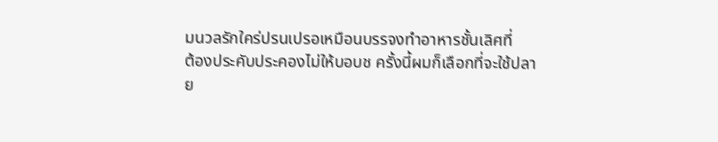มนวลรักใคร่ปรนเปรอเหมือนบรรจงทำอาหารชั้นเลิศที่
ต้องประคับประคองไม่ให้บอบช ครั้งนี้ผมก็เลือกที่จะใช้ปลาย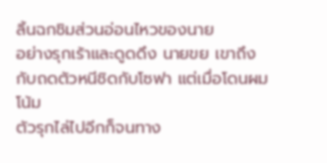ลิ้นฉกชิมส่วนอ่อนไหวของนาย
อย่างรุกเร้าและดูดดึง นายขย เขาถึงกับถดตัวหนีชิดกับโซฟา แต่เมื่อโดนผมโน้ม
ตัวรุกไล่ไปอีกก็จนทาง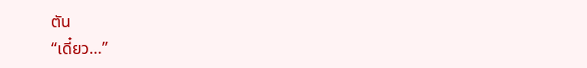ตัน
“เดี๋ยว…”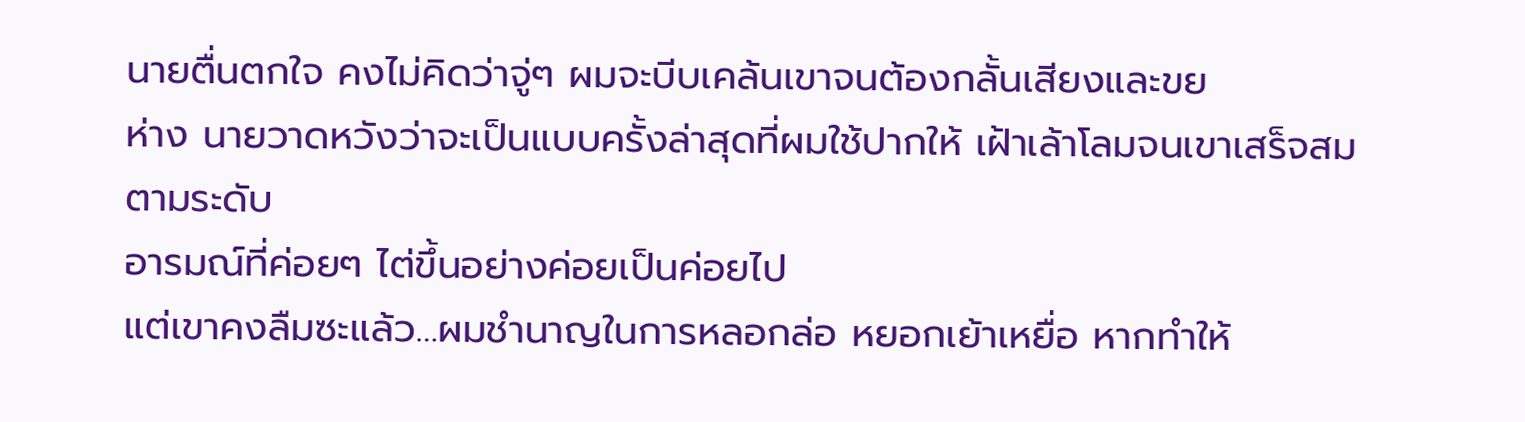นายตื่นตกใจ คงไม่คิดว่าจู่ๆ ผมจะบีบเคล้นเขาจนต้องกลั้นเสียงและขย
ห่าง นายวาดหวังว่าจะเป็นแบบครั้งล่าสุดที่ผมใช้ปากให้ เฝ้าเล้าโลมจนเขาเสร็จสมตามระดับ
อารมณ์ที่ค่อยๆ ไต่ขึ้นอย่างค่อยเป็นค่อยไป
แต่เขาคงลืมซะแล้ว…ผมชำนาญในการหลอกล่อ หยอกเย้าเหยื่อ หากทำให้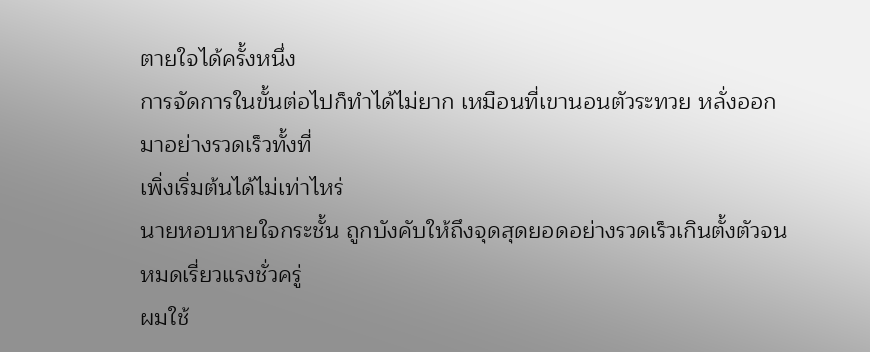ตายใจได้ครั้งหนึ่ง
การจัดการในขั้นต่อไปก็ทำได้ไม่ยาก เหมือนที่เขานอนตัวระทวย หลั่งออกมาอย่างรวดเร็วทั้งที่
เพิ่งเริ่มต้นได้ไม่เท่าไหร่
นายหอบหายใจกระชั้น ถูกบังคับให้ถึงจุดสุดยอดอย่างรวดเร็วเกินตั้งตัวจนหมดเรี่ยวแรงชั่วครู่
ผมใช้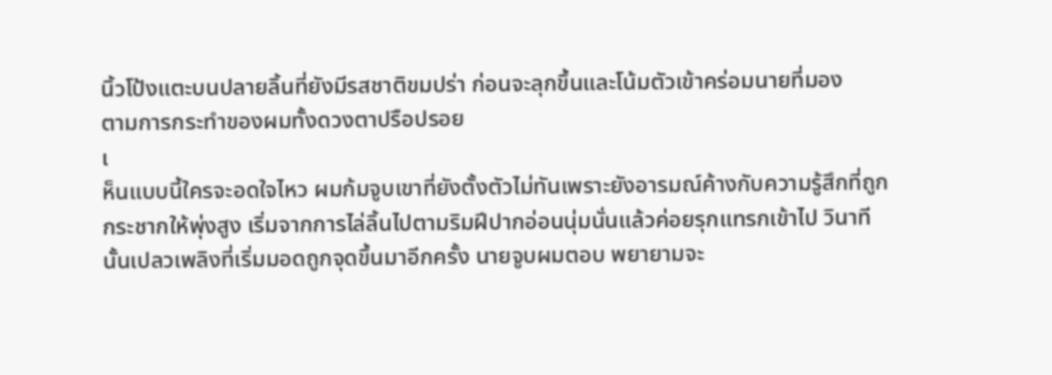นิ้วโป้งแตะบนปลายลิ้นที่ยังมีรสชาติขมปร่า ก่อนจะลุกขึ้นและโน้มตัวเข้าคร่อมนายที่มอง
ตามการกระทำของผมทั้งดวงตาปรือปรอย
เ
ห็นแบบนี้ใครจะอดใจไหว ผมก้มจูบเขาที่ยังตั้งตัวไม่ทันเพราะยังอารมณ์ค้างกับความรู้สึกที่ถูก
กระชากให้พุ่งสูง เริ่มจากการไล่ลิ้นไปตามริมฝีปากอ่อนนุ่มนั่นแล้วค่อยรุกแทรกเข้าไป วินาที
นั้นเปลวเพลิงที่เริ่มมอดถูกจุดขึ้นมาอีกครั้ง นายจูบผมตอบ พยายามจะ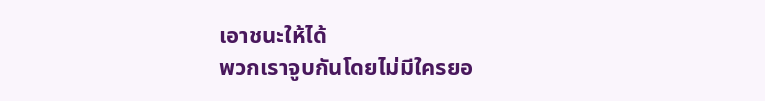เอาชนะให้ได้
พวกเราจูบกันโดยไม่มีใครยอ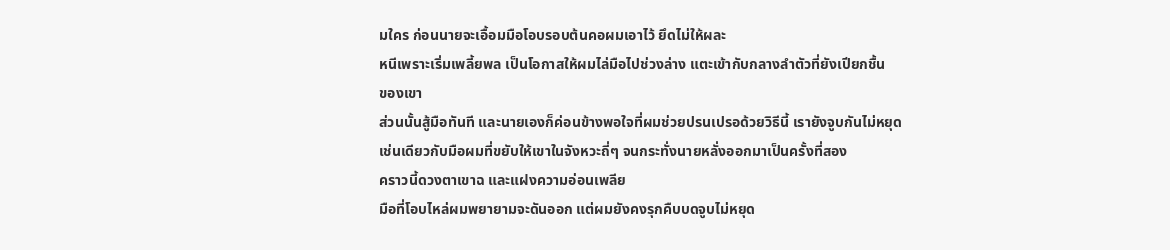มใคร ก่อนนายจะเอื้อมมือโอบรอบต้นคอผมเอาไว้ ยึดไม่ให้ผละ
หนีเพราะเริ่มเพลี้ยพล เป็นโอกาสให้ผมไล่มือไปช่วงล่าง แตะเข้ากับกลางลำตัวที่ยังเปียกชื้น
ของเขา
ส่วนนั้นสู้มือทันที และนายเองก็ค่อนข้างพอใจที่ผมช่วยปรนเปรอด้วยวิธีนี้ เรายังจูบกันไม่หยุด
เช่นเดียวกับมือผมที่ขยับให้เขาในจังหวะถี่ๆ จนกระทั่งนายหลั่งออกมาเป็นครั้งที่สอง
คราวนี้ดวงตาเขาฉ และแฝงความอ่อนเพลีย
มือที่โอบไหล่ผมพยายามจะดันออก แต่ผมยังคงรุกคืบบดจูบไม่หยุด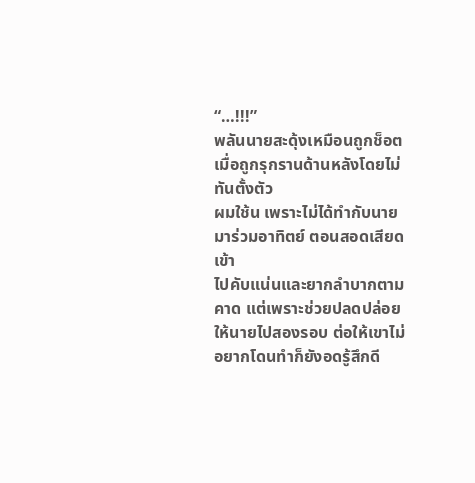“…!!!”
พลันนายสะดุ้งเหมือนถูกช็อตเมื่อถูกรุกรานด้านหลังโดยไม่ทันตั้งตัว
ผมใช้น เพราะไม่ได้ทำกับนายมาร่วมอาทิตย์ ตอนสอดเสียดเข้า
ไปคับแน่นและยากลำบากตามคาด แต่เพราะช่วยปลดปล่อยให้นายไปสองรอบ ต่อให้เขาไม่
อยากโดนทำก็ยังอดรู้สึกดี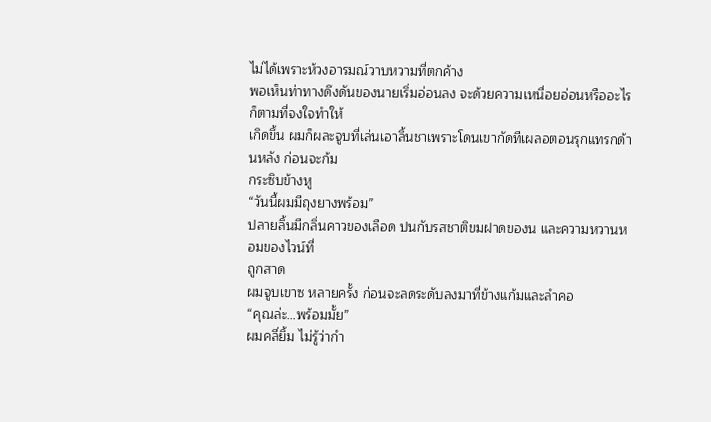ไม่ได้เพราะห้วงอารมณ์วาบหวามที่ตกค้าง
พอเห็นท่าทางดึงดันของนายเริ่มอ่อนลง จะด้วยความเหนื่อยอ่อนหรืออะไรก็ตามที่จงใจทำให้
เกิดขึ้น ผมก็ผละจูบที่เล่นเอาลิ้นชาเพราะโดนเขากัดทีเผลอตอนรุกแทรกด้านหลัง ก่อนจะก้ม
กระซิบข้างหู
“วันนี้ผมมีถุงยางพร้อม”
ปลายลิ้นมีกลิ่นคาวของเลือด ปนกับรสชาติขมฝาดของน และความหวานหอมของไวน์ที่
ถูกสาด
ผมจูบเขาซ หลายครั้ง ก่อนจะลดระดับลงมาที่ข้างแก้มและลำคอ
“คุณล่ะ…พร้อมมั้ย”
ผมคลี่ยิ้ม ไม่รู้ว่ากำ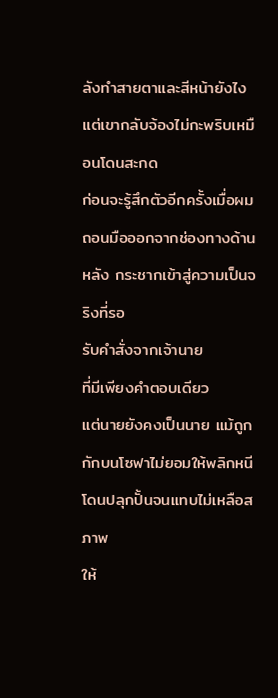ลังทำสายตาและสีหน้ายังไง แต่เขากลับจ้องไม่กะพริบเหมือนโดนสะกด
ก่อนจะรู้สึกตัวอีกครั้งเมื่อผมถอนมือออกจากช่องทางด้านหลัง กระชากเข้าสู่ความเป็นจริงที่รอ
รับคำสั่งจากเจ้านาย
ที่มีเพียงคำตอบเดียว
แต่นายยังคงเป็นนาย แม้ถูกกักบนโซฟาไม่ยอมให้พลิกหนี โดนปลุกปั้นจนแทบไม่เหลือสภาพ
ให้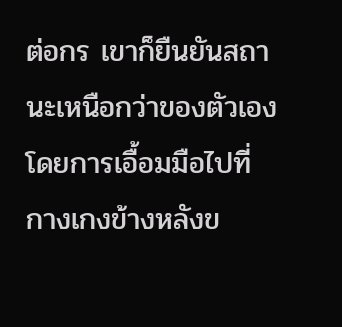ต่อกร เขาก็ยืนยันสถานะเหนือกว่าของตัวเองโดยการเอื้อมมือไปที่กางเกงข้างหลังข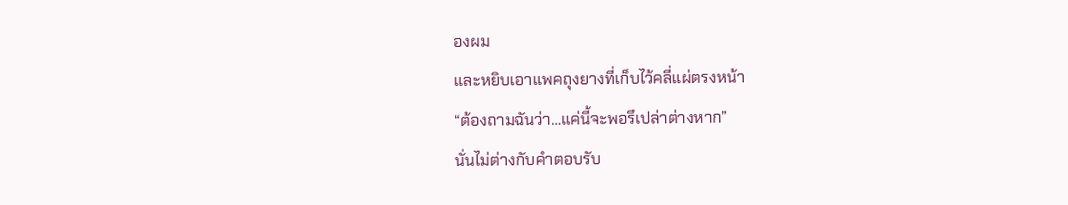องผม
และหยิบเอาแพคถุงยางที่เก็บไว้คลี่แผ่ตรงหน้า
“ต้องถามฉันว่า…แค่นี้จะพอรึเปล่าต่างหาก”
นั่นไม่ต่างกับคำตอบรับ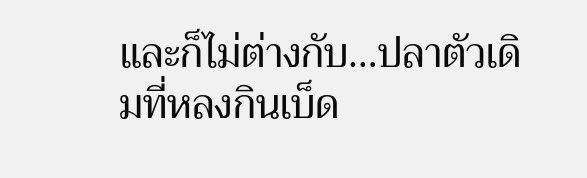และก็ไม่ต่างกับ…ปลาตัวเดิมที่หลงกินเบ็ด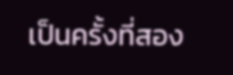เป็นครั้งที่สอง